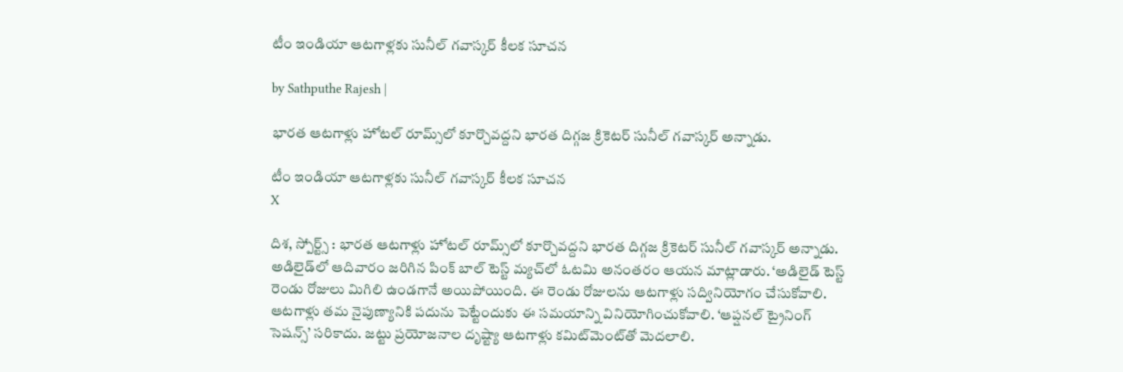టీం ఇండియా ఆటగాళ్లకు సునీల్ గవాస్కర్ కీలక సూచన

by Sathputhe Rajesh |

భారత ఆటగాళ్లు హోటల్ రూమ్స్‌లో కూర్చొవద్దని భారత దిగ్గజ క్రికెటర్ సునీల్ గవాస్కర్ అన్నాడు.

టీం ఇండియా ఆటగాళ్లకు సునీల్ గవాస్కర్ కీలక సూచన
X

దిశ, స్పోర్ట్స్ : భారత ఆటగాళ్లు హోటల్ రూమ్స్‌లో కూర్చొవద్దని భారత దిగ్గజ క్రికెటర్ సునీల్ గవాస్కర్ అన్నాడు. అడిలైడ్‌లో ఆదివారం జరిగిన పింక్ బాల్ టెస్ట్ మ్యచ్‌లో ఓటమి అనంతరం ఆయన మాట్లాడారు. ‘అడిలైడ్ టెస్ట్ రెండు రోజులు మిగిలి ఉండగానే అయిపోయింది. ఈ రెండు రోజులను ఆటగాళ్లు సద్వినియోగం చేసుకోవాలి. ఆటగాళ్లు తమ నైపుణ్యానికి పదును పెట్టేందుకు ఈ సమయాన్ని వినియోగించుకోవాలి. ‘ఆప్షనల్ ట్రైనింగ్ సెషన్స్‌’ సరికాదు. జట్టు ప్రయోజనాల దృష్ట్యా ఆటగాళ్లు కమిట్‌మెంట్‌తో మెదలాలి.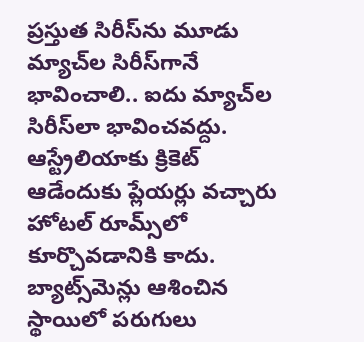ప్రస్తుత సిరీస్‌ను మూడు మ్యాచ్‌ల సిరీస్‌గానే భావించాలి.. ఐదు మ్యాచ్‌ల సిరీస్‌లా భావించవద్దు. ఆస్ట్రేలియాకు క్రికెట్ ఆడేందుకు ప్లేయర్లు వచ్చారు హోటల్ రూమ్స్‌లో కూర్చొవడానికి కాదు. బ్యాట్స్‌మెన్లు ఆశించిన స్థాయిలో పరుగులు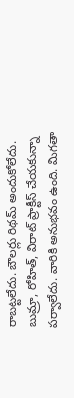రాబట్టలేదు. బౌలర్లు రిథమ్ అందుకోలేదు. బుమ్రా, రోహిత్, విరాట్ ప్రాక్టీస్ చేయకున్నా పర్వాలేదు. వారికి అనుభవం ఉంది. మిగతా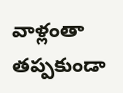వాళ్లంతా తప్పకుండా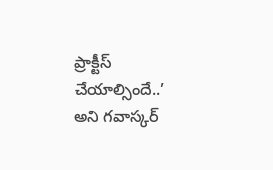ప్రాక్టీస్ చేయాల్సిందే..’ అని గవాస్కర్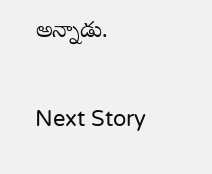అన్నాడు.

Next Story